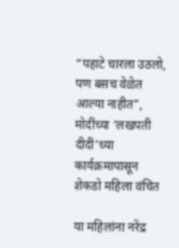“पहाटे चारला उठलो, पण बसच वेळेत आल्या नाहीत”, मोदींच्या ‘लखपती दीदीं’च्या कार्यक्रमापासून शेकडो महिला वंचित

या महिलांना नरेंद्र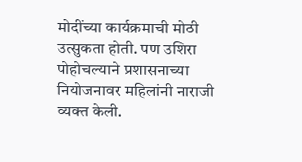मोदींच्या कार्यक्रमाची मोठी उत्सुकता होती. पण उशिरा पोहोचल्याने प्रशासनाच्या नियोजनावर महिलांनी नाराजी व्यक्त केली.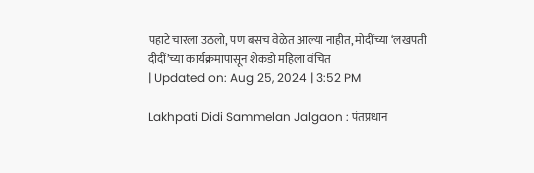पहाटे चारला उठलो, पण बसच वेळेत आल्या नाहीत, मोदींच्या ‘लखपती दीदीं’च्या कार्यक्रमापासून शेकडो महिला वंचित
| Updated on: Aug 25, 2024 | 3:52 PM

Lakhpati Didi Sammelan Jalgaon : पंतप्रधान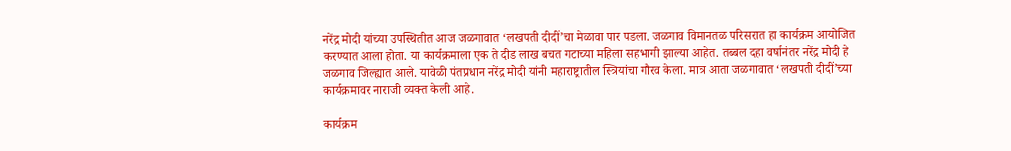नरेंद्र मोदी यांच्या उपस्थितीत आज जळगावात ‘लखपती दीदीं’चा मेळावा पार पडला. जळगाव विमानतळ परिसरात हा कार्यक्रम आयोजित करण्यात आला होता. या कार्यक्रमाला एक ते दीड लाख बचत गटाच्या महिला सहभागी झाल्या आहेत. तब्बल दहा वर्षानंतर नरेंद्र मोदी हे जळगाव जिल्ह्यात आले. यावेळी पंतप्रधान नरेंद्र मोदी यांनी महाराष्ट्रातील स्त्रियांचा गौरव केला. मात्र आता जळगावात ‘लखपती दीदीं’च्या कार्यक्रमावर नाराजी व्यक्त केली आहे.

कार्यक्रम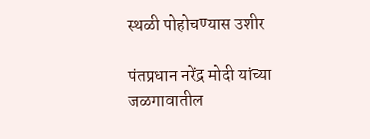स्थळी पोहोचण्यास उशीर

पंतप्रधान नरेंद्र मोदी यांच्या जळगावातील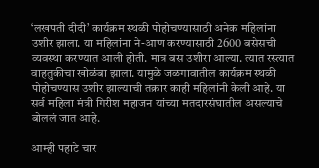‘लखपती दीदी’ कार्यक्रम स्थळी पोहोचण्यासाठी अनेक महिलांना उशीर झाला. या महिलांना ने-आण करण्यासाठी 2600 बसेसची व्यवस्था करण्यात आली होती. मात्र बस उशीरा आल्या. त्यात रस्त्यात वाहतुकीचा खोळंबा झाला. यामुळे जळगावातील कार्यक्रम स्थळी पोहोचण्यास उशीर झाल्याची तक्रार काही महिलांनी केली आहे. या सर्व महिला मंत्री गिरीश महाजन यांच्या मतदारसंघातील असल्याचे बोललं जात आहे.

आम्ही पहाटे चार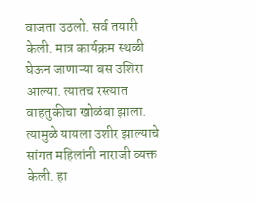वाजता उठलो. सर्व तयारी केली. मात्र कार्यक्रम स्थळी घेऊन जाणाऱ्या बस उशिरा आल्या. त्यातच रस्त्यात वाहतुकीचा खोळंबा झाला. त्यामुळे यायला उशीर झाल्याचे सांगत महिलांनी नाराजी व्यक्त केली. हा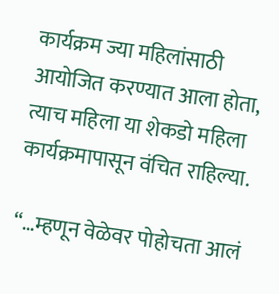कार्यक्रम ज्या महिलांसाठी आयोजित करण्यात आला होता, त्याच महिला या शेकडो महिला कार्यक्रमापासून वंचित राहिल्या.

“…म्हणून वेळेवर पोहोचता आलं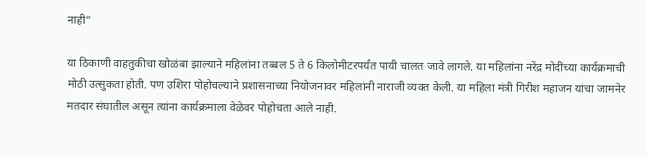नाही”

या ठिकाणी वाहतुकीचा खोळंबा झाल्याने महिलांना तब्बल 5 ते 6 किलोमीटरपर्यंत पायी चालत जावे लागले. या महिलांना नरेंद्र मोदींच्या कार्यक्रमाची मोठी उत्सुकता होती. पण उशिरा पोहोचल्याने प्रशासनाच्या नियोजनावर महिलांनी नाराजी व्यक्त केली. या महिला मंत्री गिरीश महाजन यांचा जामनेर मतदार संघातील असून त्यांना कार्यक्रमाला वेळेवर पोहोचता आले नाही.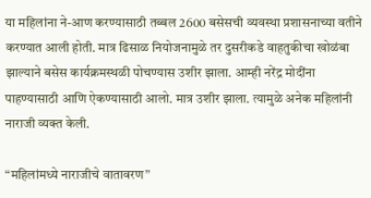या महिलांना ने-आण करण्यासाठी तब्बल 2600 बसेसची व्यवस्था प्रशासनाच्या वतीने करण्यात आली होती. मात्र ढिसाळ नियोजनामुळे तर दुसरीकडे वाहतुकीचा खोळंबा झाल्याने बसेस कार्यक्रमस्थळी पोचण्यास उशीर झाला. आम्ही नरेंद्र मोदींना पाहण्यासाठी आणि ऐकण्यासाठी आलो. मात्र उशीर झाला. त्यामुळे अनेक महिलांनी नाराजी व्यक्त केली.

“महिलांमध्ये नाराजीचे वातावरण”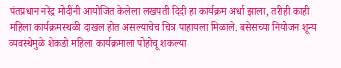पंतप्रधान नरेंद्र मोदींनी आयोजित केलेला लखपती दिदी हा कार्यक्रम अर्धा झाला, तरीही काही महिला कार्यक्रमस्थळी दाखल होत असल्याचेच चित्र पाहायला मिळाले. बसेसच्या नियोजन शून्य व्यवस्थेमुळे शेकडो महिला कार्यक्रमाला पोहोचू शकल्या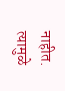नाहीत. त्यामुळे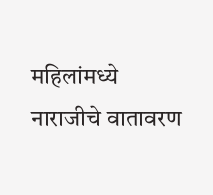महिलांमध्ये नाराजीचे वातावरण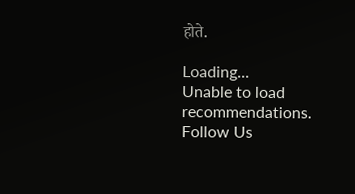होते.

Loading...
Unable to load recommendations.
Follow Us